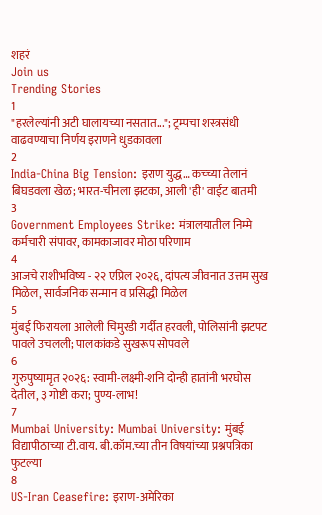शहरं
Join us
Trending Stories
1
"हरलेल्यांनी अटी घालायच्या नसतात..."; ट्रम्पचा शस्त्रसंधी वाढवण्याचा निर्णय इराणने धुडकावला
2
India-China Big Tension: इराण युद्ध… कच्च्या तेलानं बिघडवला खेळ; भारत-चीनला झटका, आली 'ही' वाईट बातमी
3
Government Employees Strike: मंत्रालयातील निम्मे कर्मचारी संपावर, कामकाजावर मोठा परिणाम
4
आजचे राशीभविष्य - २२ एप्रिल २०२६, दांपत्य जीवनात उत्तम सुख मिळेल, सार्वजनिक सन्मान व प्रसिद्धी मिळेल
5
मुंबई फिरायला आलेली चिमुरडी गर्दीत हरवली, पोलिसांनी झटपट पावले उचलली; पालकांकडे सुखरूप सोपवले
6
गुरुपुष्यामृत २०२६: स्वामी-लक्ष्मी-शनि दोन्ही हातांनी भरघोस देतील, ३ गोष्टी करा; पुण्य-लाभ!
7
Mumbai University: Mumbai University: मुंबई विद्यापीठाच्या टी.वाय. बी.कॉम.च्या तीन विषयांच्या प्रश्नपत्रिका फुटल्या
8
US-Iran Ceasefire: इराण-अमेरिका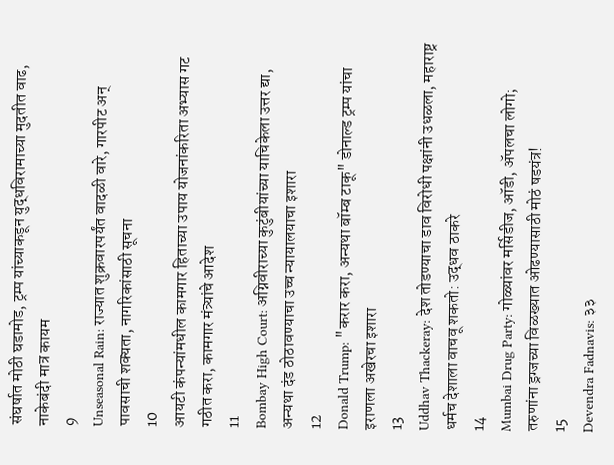संघर्षात मोठी घडामोड, ट्रम्प यांच्याकडून युद्धविरामाच्या मुदतीत वाढ, नाकेबंदी मात्र कायम
9
Unseasonal Rain: राज्यात शुक्रवारपर्यंत वादळी वारे, गारपीट अन् पावसाची शक्यता, नागरिकांसाठी सूचना
10
आयटी कंपन्यांमधील कामगार हिताच्या उपाय योजनांकरिता अभ्यास गट गठीत करा, कामगार मंत्र्यांचे आदेश
11
Bombay High Court: अग्निवीराच्या कुटुंबीयांच्या याचिकेला उत्तर द्या, अन्यथा दंड ठोठावण्याचा उच्च न्यायालयाचा इशारा
12
Donald Trump: "करार करा, अन्यथा बॉम्ब टाकू" डोनाल्ड ट्रम्प यांचा इराणला अखेरचा इशारा
13
Uddhav Thackeray: देश तोडण्याचा डाव विरोधी पक्षांनी उधळला, महाराष्ट्र धर्मच देशाला वाचवू शकतो: उद्धव ठाकरे
14
Mumbai Drug Party: गोळ्यांवर मर्सिडीज, ऑडी, ॲपलचा लोगो; तरुणांना ड्रग्जच्या विळख्यात ओढण्यासाठी मोठं षडयंत्र!
15
Devendra Fadnavis: ३३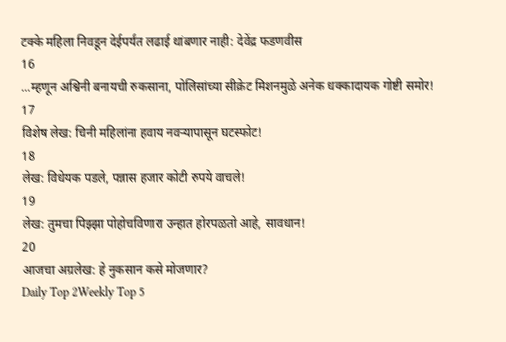टक्के महिला निवडून देईपर्यंत लढाई थांबणार नाही: देवेंद्र फडणवीस
16
...म्हणून अश्विनी बनायची रुकसाना, पोलिसांच्या सीक्रेट मिशनमुळे अनेक धक्कादायक गोष्टी समोर!
17
विशेष लेख: चिनी महिलांना हवाय नवऱ्यापासून घटस्फोट!
18
लेख: विधेयक पडले, पन्नास हजार कोटी रुपये वाचले!
19
लेख: तुमचा पिझ्झा पोहोचविणारा उन्हात होरपळतो आहे, सावधान!
20
आजचा अग्रलेख: हे नुकसान कसे मोजणार?
Daily Top 2Weekly Top 5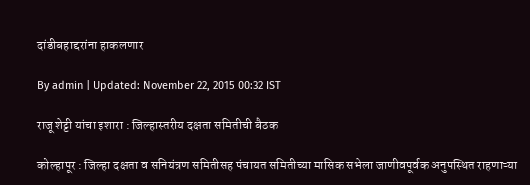दांडीबहाद्दरांना हाकलणार

By admin | Updated: November 22, 2015 00:32 IST

राजू शेट्टी यांचा इशारा : जिल्हास्तरीय दक्षता समितीची बैठक

कोल्हापूर : जिल्हा दक्षता व सनियंत्रण समितीसह पंचायत समितीच्या मासिक सभेला जाणीवपूर्वक अनुपस्थित राहणाऱ्या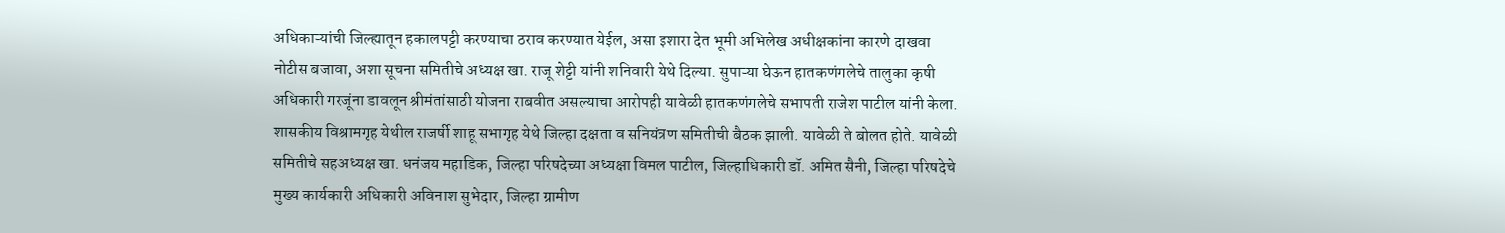अधिकाऱ्यांची जिल्ह्यातून हकालपट्टी करण्याचा ठराव करण्यात येईल, असा इशारा देत भूमी अभिलेख अधीक्षकांना कारणे दाखवा नोटीस बजावा, अशा सूचना समितीचे अध्यक्ष खा. राजू शेट्टी यांनी शनिवारी येथे दिल्या. सुपाऱ्या घेऊन हातकणंगलेचे तालुका कृषी अधिकारी गरजूंना डावलून श्रीमंतांसाठी योजना राबवीत असल्याचा आरोपही यावेळी हातकणंगलेचे सभापती राजेश पाटील यांनी केला. शासकीय विश्रामगृह येथील राजर्षी शाहू सभागृह येथे जिल्हा दक्षता व सनियंत्रण समितीची बैठक झाली. यावेळी ते बोलत होते. यावेळी समितीचे सहअध्यक्ष खा. धनंजय महाडिक, जिल्हा परिषदेच्या अध्यक्षा विमल पाटील, जिल्हाधिकारी डॉ. अमित सैनी, जिल्हा परिषदेचे मुख्य कार्यकारी अधिकारी अविनाश सुभेदार, जिल्हा ग्रामीण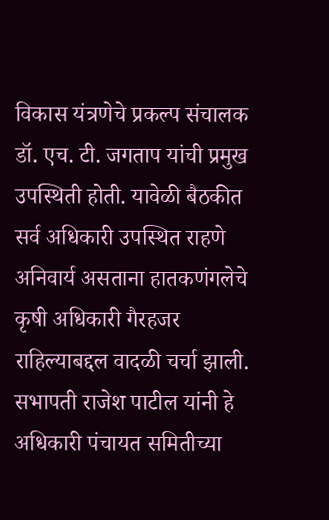विकास यंत्रणेचे प्रकल्प संचालक डॉ. एच. टी. जगताप यांची प्रमुख उपस्थिती होती. यावेळी बैठकीत सर्व अधिकारी उपस्थित राहणे अनिवार्य असताना हातकणंगलेचे कृषी अधिकारी गैरहजर राहिल्याबद्दल वादळी चर्चा झाली. सभापती राजेश पाटील यांनी हे अधिकारी पंचायत समितीच्या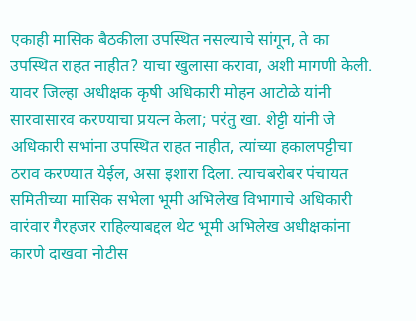एकाही मासिक बैठकीला उपस्थित नसल्याचे सांगून, ते का उपस्थित राहत नाहीत? याचा खुलासा करावा, अशी मागणी केली. यावर जिल्हा अधीक्षक कृषी अधिकारी मोहन आटोळे यांनी सारवासारव करण्याचा प्रयत्न केला; परंतु खा. शेट्टी यांनी जे अधिकारी सभांना उपस्थित राहत नाहीत, त्यांच्या हकालपट्टीचा ठराव करण्यात येईल, असा इशारा दिला. त्याचबरोबर पंचायत समितीच्या मासिक सभेला भूमी अभिलेख विभागाचे अधिकारी वारंवार गैरहजर राहिल्याबद्दल थेट भूमी अभिलेख अधीक्षकांना कारणे दाखवा नोटीस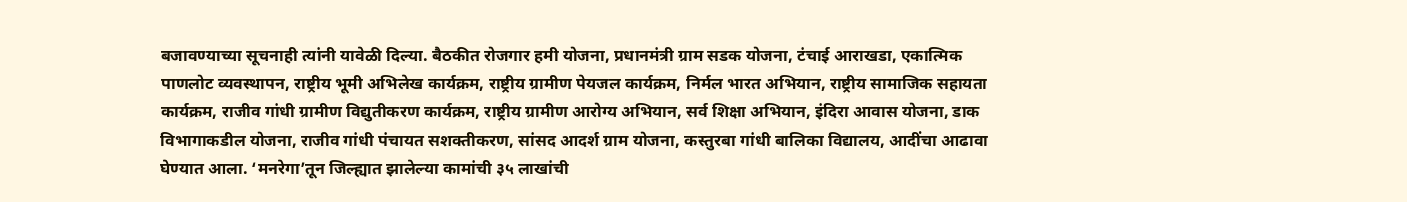बजावण्याच्या सूचनाही त्यांनी यावेळी दिल्या. बैठकीत रोजगार हमी योजना, प्रधानमंत्री ग्राम सडक योजना, टंचाई आराखडा, एकात्मिक पाणलोट व्यवस्थापन, राष्ट्रीय भूमी अभिलेख कार्यक्रम, राष्ट्रीय ग्रामीण पेयजल कार्यक्रम, निर्मल भारत अभियान, राष्ट्रीय सामाजिक सहायता कार्यक्रम, राजीव गांधी ग्रामीण विद्युतीकरण कार्यक्रम, राष्ट्रीय ग्रामीण आरोग्य अभियान, सर्व शिक्षा अभियान, इंदिरा आवास योजना, डाक विभागाकडील योजना, राजीव गांधी पंचायत सशक्तीकरण, सांसद आदर्श ग्राम योजना, कस्तुरबा गांधी बालिका विद्यालय, आदींचा आढावा घेण्यात आला. ‘मनरेगा’तून जिल्ह्यात झालेल्या कामांची ३५ लाखांची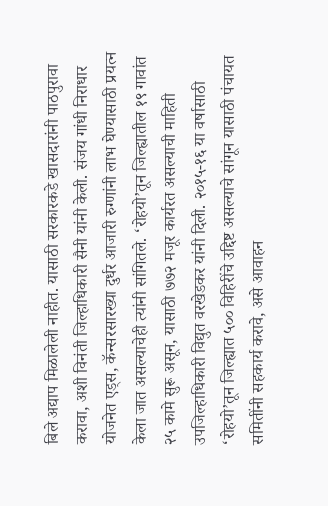बिले अद्याप मिळालेली नाहीत. यासाठी सरकारकडे खासदारांनी पाठपुरावा करावा, अशी विनंती जिल्हाधिकारी सैनी यांनी केली. संजय गांधी निराधार योजनेत एड्स, कॅन्सरसारख्या दुर्धर आजारी रुग्णांनी लाभ घेण्यासाठी प्रयत्न केला जात असल्याचेही त्यांनी सांगितले. ‘रोहयो’तून जिल्ह्यातील १९ गावांत २५ कामे सुरू असून, यासाठी ७७२ मजूर कार्यरत असल्याची माहिती उपजिल्हाधिकारी विद्युत वरखेडकर यांनी दिली. २०१५-१६ या वर्षासाठी ‘रोहयो’तून जिल्ह्यात ५०० विहिरींचे उद्दिष्ट असल्याचे सांगून यासाठी पंचायत समितींनी सहकार्य करावे, असे आवाहन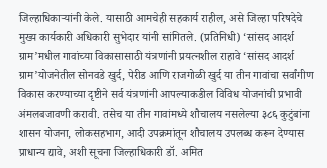जिल्हाधिकाऱ्यांनी केले. यासाठी आमचेही सहकार्य राहील, असे जिल्हा परिषदेचे मुख्य कार्यकारी अधिकारी सुभेदार यांनी सांगितले. (प्रतिनिधी) ‘सांसद आदर्श ग्राम’मधील गावांच्या विकासासाठी यंत्रणांनी प्रयत्नशील राहावे ‘सांसद आदर्श ग्राम’योजनेतील सोनवडे खुर्द, पेरीड आणि राजगोळी खुर्द या तीन गावांचा सर्वांगीण विकास करण्याच्या दृष्टीने सर्व यंत्रणांनी आपल्याकडील विविध योजनांची प्रभावी अंमलबजावणी करावी. तसेच या तीन गावांमध्ये शौचालय नसलेल्या ३८६ कुटुंबांना शासन योजना, लोकसहभाग, आदी उपक्रमांतून शौचालय उपलब्ध करून देण्यास प्राधान्य द्यावे, अशी सूचना जिल्हाधिकारी डॉ. अमित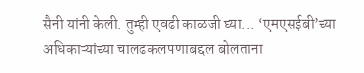सैनी यांनी केली. तुम्ही एवढी काळजी घ्या... ‘एमएसईबी’च्या अधिकाऱ्यांच्या चालढकलपणाबद्दल बोलताना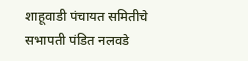शाहूवाडी पंचायत समितीचे सभापती पंडित नलवडे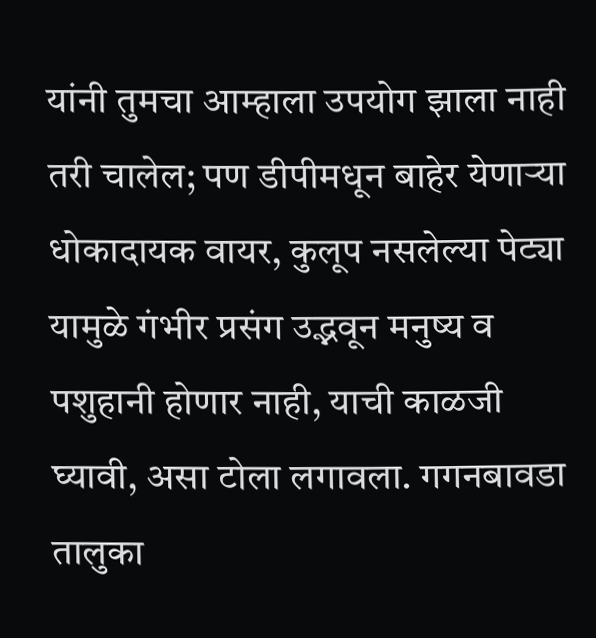यांनी तुमचा आम्हाला उपयोग झाला नाही तरी चालेल; पण डीपीमधून बाहेर येणाऱ्या धोकादायक वायर, कुलूप नसलेल्या पेट्या यामुळे गंभीर प्रसंग उद्भवून मनुष्य व पशुहानी होणार नाही, याची काळजी घ्यावी, असा टोला लगावला. गगनबावडा तालुका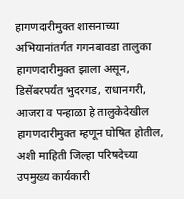हागणदारीमुक्त शासनाच्या अभियानांतर्गत गगनबावडा तालुका हागणदारीमुक्त झाला असून, डिसेंबरपर्यंत भुदरगड, राधानगरी, आजरा व पन्हाळा हे तालुकेदेखील हागणदारीमुक्त म्हणून घोषित होतील, अशी माहिती जिल्हा परिषदेच्या उपमुख्य कार्यकारी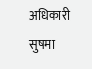अधिकारी सुषमा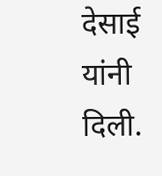देसाई यांनी दिली.